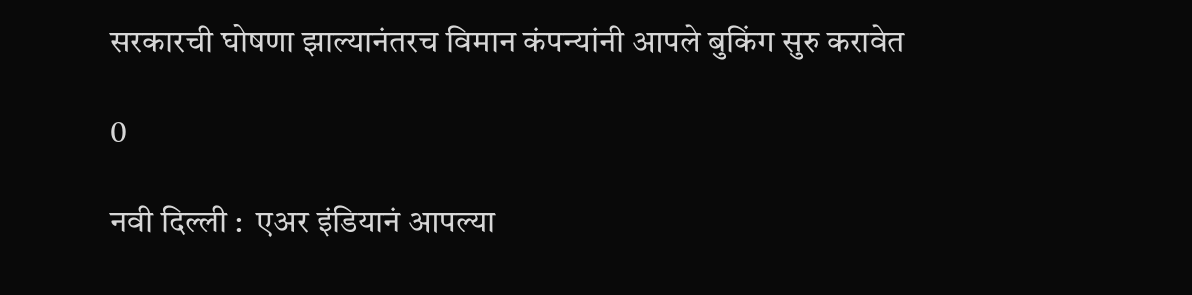सरकारची घोषणा झाल्यानंतरच विमान कंपन्यांनी आपले बुकिंग सुरु करावेत

0

नवी दिल्ली :  एअर इंडियानं आपल्या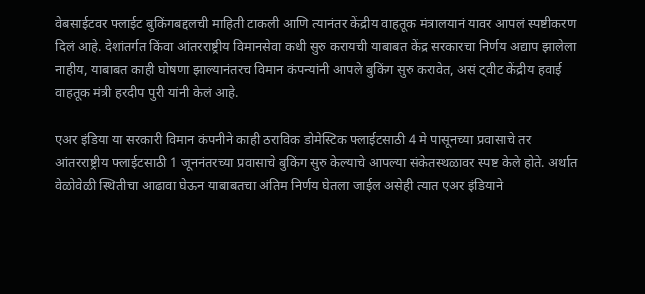वेबसाईटवर फ्लाईट बुकिंगबद्दलची माहिती टाकली आणि त्यानंतर केंद्रीय वाहतूक मंत्रालयानं यावर आपलं स्पष्टीकरण दिलं आहे. देशांतर्गत किंवा आंतरराष्ट्रीय विमानसेवा कधी सुरु करायची याबाबत केंद्र सरकारचा निर्णय अद्याप झालेला नाहीय, याबाबत काही घोषणा झाल्यानंतरच विमान कंपन्यांनी आपले बुकिंग सुरु करावेत, असं ट्वीट केंद्रीय हवाई वाहतूक मंत्री हरदीप पुरी यांनी केलं आहे.

एअर इंडिया या सरकारी विमान कंपनीने काही ठराविक डोमेस्टिक फ्लाईटसाठी 4 मे पासूनच्या प्रवासाचे तर आंतरराष्ट्रीय फ्लाईटसाठी 1 जूननंतरच्या प्रवासाचे बुकिंग सुरु केल्याचे आपल्या संकेतस्थळावर स्पष्ट केले होते. अर्थात वेळोवेळी स्थितीचा आढावा घेऊन याबाबतचा अंतिम निर्णय घेतला जाईल असेही त्यात एअर इंडियाने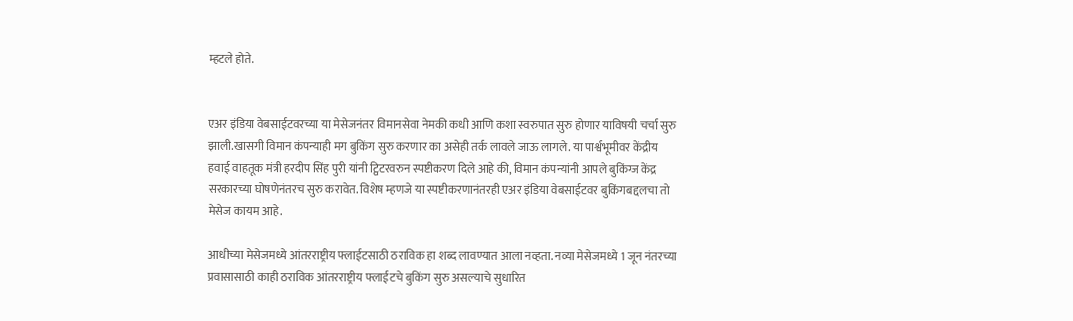म्हटले होते.


एअर इंडिया वेबसाईटवरच्या या मेसेजनंतर विमानसेवा नेमकी कधी आणि कशा स्वरुपात सुरु होणार याविषयी चर्चा सुरु झाली.खासगी विमान कंपन्याही मग बुकिंग सुरु करणार का असेही तर्क लावले जाऊ लागले. या पार्श्वभूमीवर केंद्रीय हवाई वाहतूक मंत्री हरदीप सिंह पुरी यांनी ट्विटरवरुन स्पष्टीकरण दिले आहे की, विमान कंपन्यांनी आपले बुकिंग्ज केंद्र सरकारच्या घोषणेनंतरच सुरु करावेत. विशेष म्हणजे या स्पष्टीकरणानंतरही एअर इंडिया वेबसाईटवर बुकिंगबद्दलचा तो मेसेज कायम आहे.

आधीच्या मेसेजमध्ये आंतरराष्ट्रीय फ्लाईटसाठी ठराविक हा शब्द लावण्यात आला नव्हता. नव्या मेसेजमध्ये 1 जून नंतरच्या प्रवासासाठी काही ठराविक आंतरराष्ट्रीय फ्लाईटचे बुकिंग सुरु असल्याचे सुधारित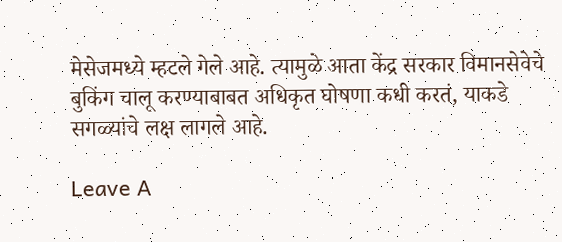मेसेजमध्ये म्हटले गेले आहे. त्यामुळे आता केंद्र सरकार विमानसेवेचे  बुकिंग चालू करण्याबाबत अधिकृत घोषणा कधी करतं, याकडे सगळ्यांचे लक्ष लागले आहे.

Leave A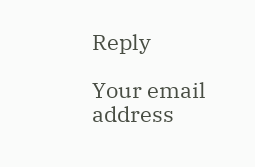Reply

Your email address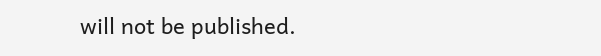will not be published.